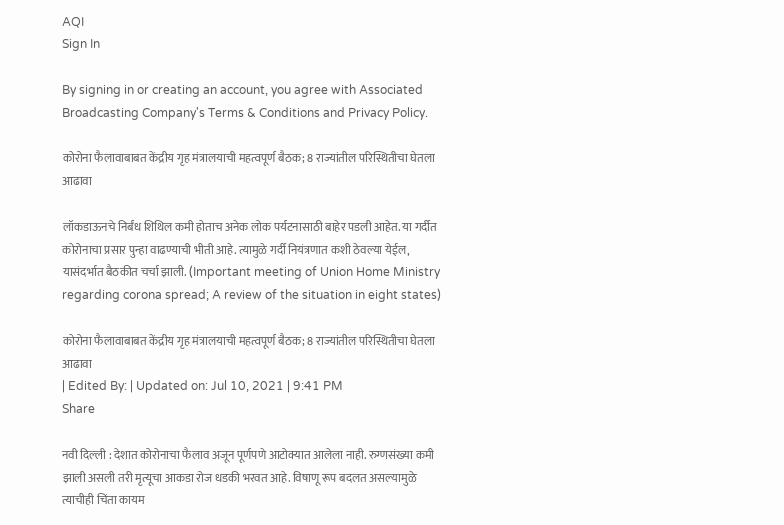AQI
Sign In

By signing in or creating an account, you agree with Associated Broadcasting Company's Terms & Conditions and Privacy Policy.

कोरोना फैलावाबाबत केंद्रीय गृह मंत्रालयाची महत्वपूर्ण बैठक; 8 राज्यांतील परिस्थितीचा घेतला आढावा

लॉकडाऊनचे निर्बंध शिथिल कमी होताच अनेक लोक पर्यटनासाठी बाहेर पडली आहेत. या गर्दीत कोरोनाचा प्रसार पुन्हा वाढण्याची भीती आहे. त्यामुळे गर्दी नियंत्रणात कशी ठेवल्या येईल, यासंदर्भात बैठकीत चर्चा झाली. (Important meeting of Union Home Ministry regarding corona spread; A review of the situation in eight states)

कोरोना फैलावाबाबत केंद्रीय गृह मंत्रालयाची महत्वपूर्ण बैठक; 8 राज्यांतील परिस्थितीचा घेतला आढावा
| Edited By: | Updated on: Jul 10, 2021 | 9:41 PM
Share

नवी दिल्ली : देशात कोरोनाचा फैलाव अजून पूर्णपणे आटोक्यात आलेला नाही. रुग्णसंख्या कमी झाली असली तरी मृत्यूचा आकडा रोज धडकी भरवत आहे. विषाणू रूप बदलत असल्यामुळे त्याचीही चिंता कायम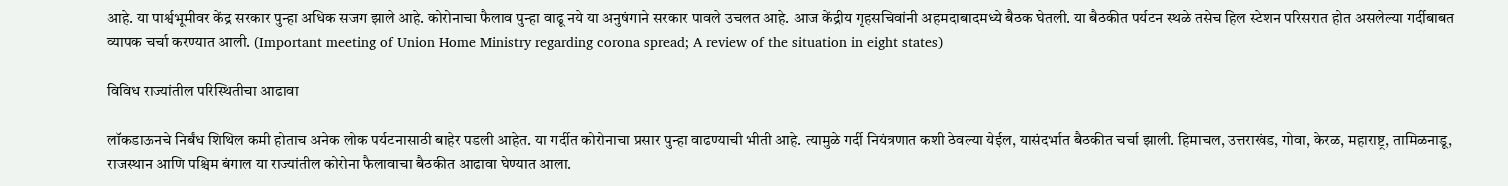आहे. या पार्श्वभूमीवर केंद्र सरकार पुन्हा अधिक सजग झाले आहे. कोरोनाचा फैलाव पुन्हा वाढू नये या अनुषंगाने सरकार पावले उचलत आहे. आज केंद्रीय गृहसचिवांनी अहमदाबादमध्ये बैठक घेतली. या बैठकीत पर्यटन स्थळे तसेच हिल स्टेशन परिसरात होत असलेल्या गर्दीबाबत व्यापक चर्चा करण्यात आली. (Important meeting of Union Home Ministry regarding corona spread; A review of the situation in eight states)

विविध राज्यांतील परिस्थितीचा आढावा

लॉकडाऊनचे निर्बंध शिथिल कमी होताच अनेक लोक पर्यटनासाठी बाहेर पडली आहेत. या गर्दीत कोरोनाचा प्रसार पुन्हा वाढण्याची भीती आहे. त्यामुळे गर्दी नियंत्रणात कशी ठेवल्या येईल, यासंदर्भात बैठकीत चर्चा झाली. हिमाचल, उत्तराखंड, गोवा, केरळ, महाराष्ट्र, तामिळनाडू, राजस्थान आणि पश्चिम बंगाल या राज्यांतील कोरोना फैलावाचा बैठकीत आढावा घेण्यात आला.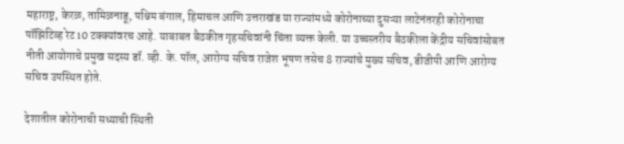महाराष्ट्र, केरळ, तामिळनाडू, पश्चिम बंगाल, हिमाचल आणि उत्तराखंड या राज्यांमध्ये कोरोनाच्या दुसऱ्या लाटेनंतरही कोरोनाचा पॉझिटिव्ह रेट 10 टक्क्यांवरच आहे. याबाबत बैठकीत गृहसचिवांनी चिंता व्यक्त केली. या उच्चस्तरीय बैठकीला केंद्रीय सचिवांसोबत नीती आयोगाचे प्रमुख सदस्य डॉ. व्ही. के. पॉल, आरोग्य सचिव राजेश भूषण तसेच 8 राज्यांचे मुख्य सचिव, डीजीपी आणि आरोग्य सचिव उपस्थित होते.

देशातील कोरोनाची सध्याची स्थिती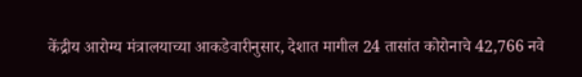केंद्रीय आरोग्य मंत्रालयाच्या आकडेवारीनुसार, देशात मागील 24 तासांत कोरोनाचे 42,766 नवे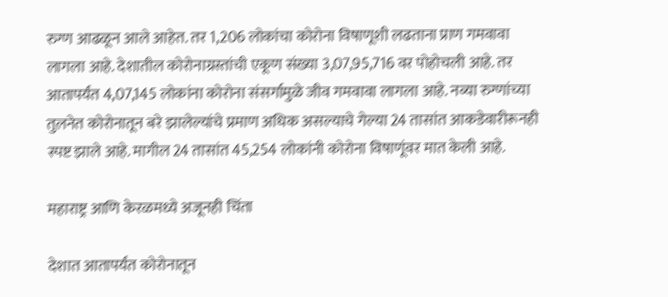रुग्ण आढळून आले आहेत. तर 1,206 लोकांचा कोरोना विषाणूशी लढताना प्राण गमवावा लागला आहे. देशातील कोरोनाग्रस्तांची एकूण संख्या 3,07,95,716 वर पोहोचली आहे. तर आतापर्यंत 4,07,145 लोकांना कोरोना संसर्गामुळे जीव गमवावा लागला आहे. नव्या रुग्णांच्या तुलनेत कोरोनातून बरे झालेल्यांचे प्रमाण अधिक असल्याचे गेल्या 24 तासांत आकडेवारीरूनही स्पष्ट झाले आहे. मागील 24 तासांत 45,254 लोकांनी कोरोना विषाणूंवर मात केली आहे.

महाराष्ट्र आणि केरळमध्ये अजूनही चिंता

देशात आतापर्यंत कोरोनातून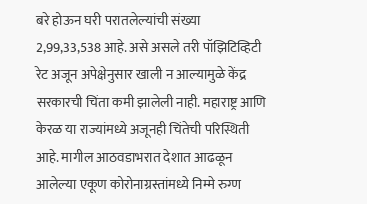बरे होऊन घरी परातलेल्यांची संख्या 2,99,33,538 आहे. असे असले तरी पॉझिटिव्हिटी रेट अजून अपेक्षेनुसार खाली न आल्यामुळे केंद्र सरकारची चिंता कमी झालेली नाही. महाराष्ट्र आणि केरळ या राज्यांमध्ये अजूनही चिंतेची परिस्थिती आहे. मागील आठवडाभरात देशात आढळून आलेल्या एकूण कोरोनाग्रस्तांमध्ये निम्मे रुग्ण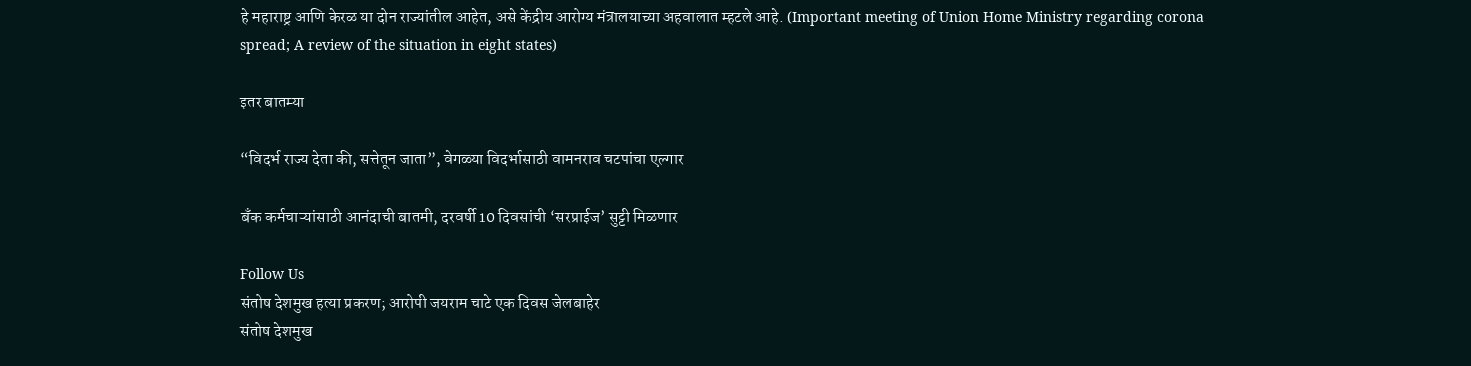हे महाराष्ट्र आणि केरळ या दोन राज्यांतील आहेत, असे केंद्रीय आरोग्य मंत्रालयाच्या अहवालात म्हटले आहे. (Important meeting of Union Home Ministry regarding corona spread; A review of the situation in eight states)

इतर बातम्या

“विदर्भ राज्य देता की, सत्तेतून जाता”, वेगळ्या विदर्भासाठी वामनराव चटपांचा एल्गार

बँक कर्मचाऱ्यांसाठी आनंदाची बातमी, दरवर्षी 10 दिवसांची ‘सरप्राईज’ सुट्टी मिळणार

Follow Us
संतोष देशमुख हत्या प्रकरण; आरोपी जयराम चाटे एक दिवस जेलबाहेर
संतोष देशमुख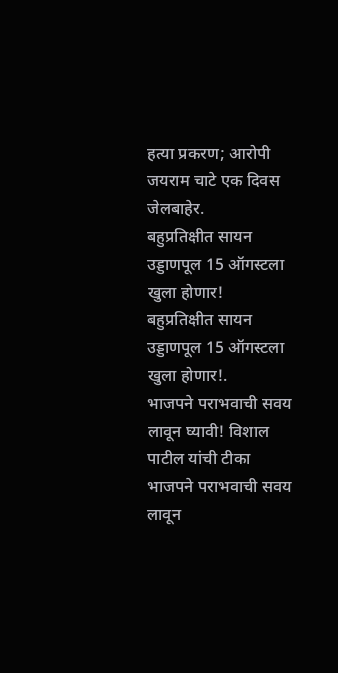हत्या प्रकरण; आरोपी जयराम चाटे एक दिवस जेलबाहेर.
बहुप्रतिक्षीत सायन उड्डाणपूल 15 ऑगस्टला खुला होणार!
बहुप्रतिक्षीत सायन उड्डाणपूल 15 ऑगस्टला खुला होणार!.
भाजपने पराभवाची सवय लावून घ्यावी! विशाल पाटील यांची टीका
भाजपने पराभवाची सवय लावून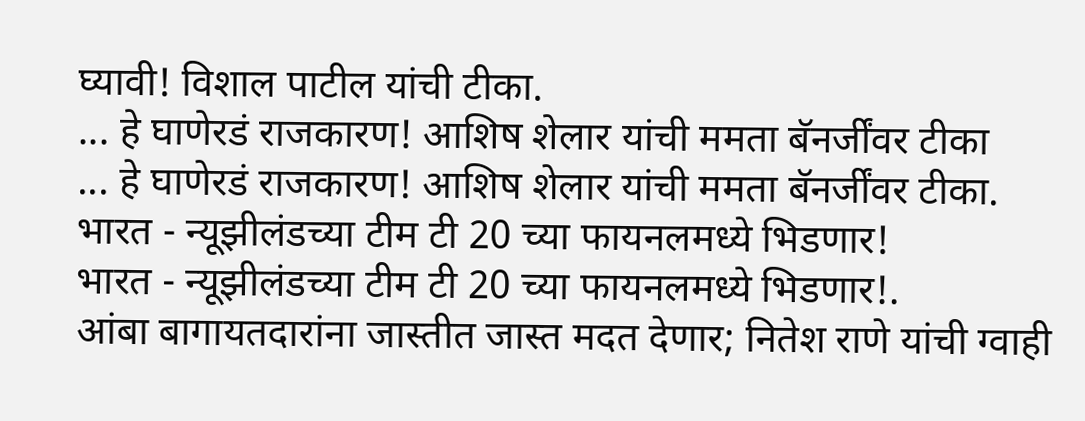घ्यावी! विशाल पाटील यांची टीका.
... हे घाणेरडं राजकारण! आशिष शेलार यांची ममता बॅनर्जींवर टीका
... हे घाणेरडं राजकारण! आशिष शेलार यांची ममता बॅनर्जींवर टीका.
भारत - न्यूझीलंडच्या टीम टी 20 च्या फायनलमध्ये भिडणार!
भारत - न्यूझीलंडच्या टीम टी 20 च्या फायनलमध्ये भिडणार!.
आंबा बागायतदारांना जास्तीत जास्त मदत देणार; नितेश राणे यांची ग्वाही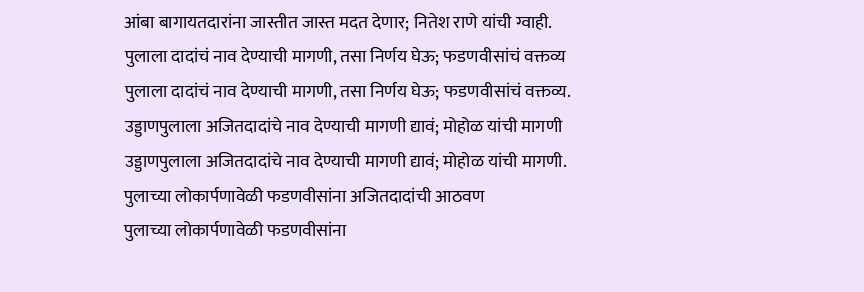आंबा बागायतदारांना जास्तीत जास्त मदत देणार; नितेश राणे यांची ग्वाही.
पुलाला दादांचं नाव देण्याची मागणी, तसा निर्णय घेऊ; फडणवीसांचं वक्तव्य
पुलाला दादांचं नाव देण्याची मागणी, तसा निर्णय घेऊ; फडणवीसांचं वक्तव्य.
उड्डाणपुलाला अजितदादांचे नाव देण्याची मागणी द्यावं; मोहोळ यांची मागणी
उड्डाणपुलाला अजितदादांचे नाव देण्याची मागणी द्यावं; मोहोळ यांची मागणी.
पुलाच्या लोकार्पणावेळी फडणवीसांना अजितदादांची आठवण
पुलाच्या लोकार्पणावेळी फडणवीसांना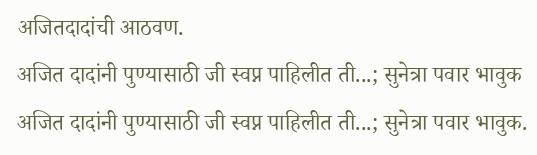अजितदादांची आठवण.
अजित दादांनी पुण्यासाठी जी स्वप्न पाहिलीत ती...; सुनेत्रा पवार भावुक
अजित दादांनी पुण्यासाठी जी स्वप्न पाहिलीत ती...; सुनेत्रा पवार भावुक.